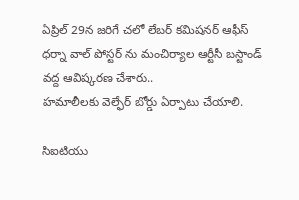ఏప్రిల్ 29న జరిగే చలో లేబర్ కమిషనర్ ఆఫీస్ ధర్నా వాల్ పోస్టర్ ను మంచిర్యాల ఆర్టీసీ బస్టాండ్ వద్ద ఆవిష్కరణ చేశారు..
హమాలీలకు వెల్ఫేర్ బోర్డు ఏర్పాటు చేయాలి.

సిఐటియు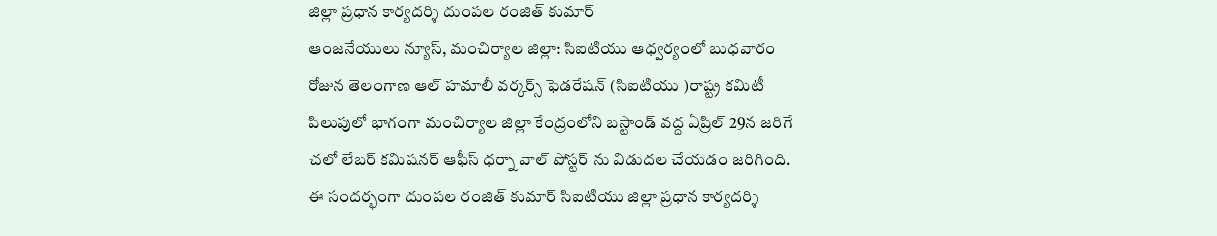జిల్లా ప్రధాన కార్యదర్శి దుంపల రంజిత్ కుమార్
ఆంజనేయులు న్యూస్, మంచిర్యాల జిల్లా: సిఐటియు ఆధ్వర్యంలో బుధవారం రోజున తెలంగాణ ఆల్ హమాలీ వర్కర్స్ ఫెడరేషన్ (సిఐటియు )రాష్ట్ర కమిటీ పిలుపులో భాగంగా మంచిర్యాల జిల్లా కేంద్రంలోని బస్టాండ్ వద్ద ఏప్రిల్ 29న జరిగే చలో లేబర్ కమిషనర్ ఆఫీస్ ధర్నా వాల్ పోస్టర్ ను విడుదల చేయడం జరిగింది. ఈ సందర్భంగా దుంపల రంజిత్ కుమార్ సిఐటియు జిల్లా ప్రధాన కార్యదర్శి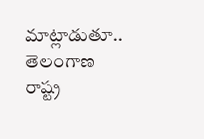మాట్లాడుతూ.. తెలంగాణ రాష్ట్ర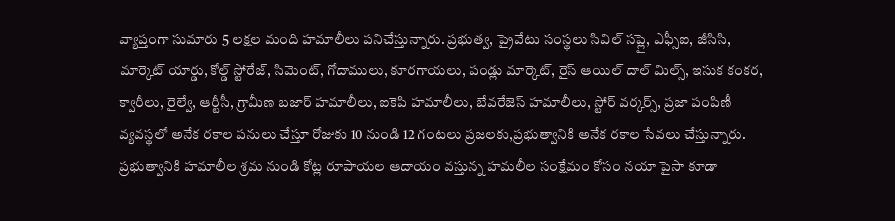వ్యాప్తంగా సుమారు 5 లక్షల మంది హమాలీలు పనిచేస్తున్నారు. ప్రభుత్వ, ప్రైవేటు సంస్థలు సివిల్ సప్లై, ఎఫ్సీఐ, జీసిసి, మార్కెట్ యార్డు, కోల్డ్ స్టోరేజ్, సిమెంట్, గోదాములు, కూరగాయలు, పండ్లు మార్కెట్, రైస్ ఆయిల్ దాల్ మిల్స్, ఇసుక కంకర, క్వారీలు, రైల్వే, ఆర్టీసీ, గ్రామీణ బజార్ హమాలీలు, ఐకెపి హమాలీలు, బేవరేజెస్ హమాలీలు, స్టోర్ వర్కర్స్, ప్రజా పంపిణీ వ్యవస్థలో అనేక రకాల పనులు చేస్తూ రోజుకు 10 నుండి 12 గంటలు ప్రజలకు,ప్రభుత్వానికి అనేక రకాల సేవలు చేస్తున్నారు. ప్రభుత్వానికి హమాలీల శ్రమ నుండి కోట్ల రూపాయల ఆదాయం వస్తున్న హమలీల సంక్షేమం కోసం నయా పైసా కూడా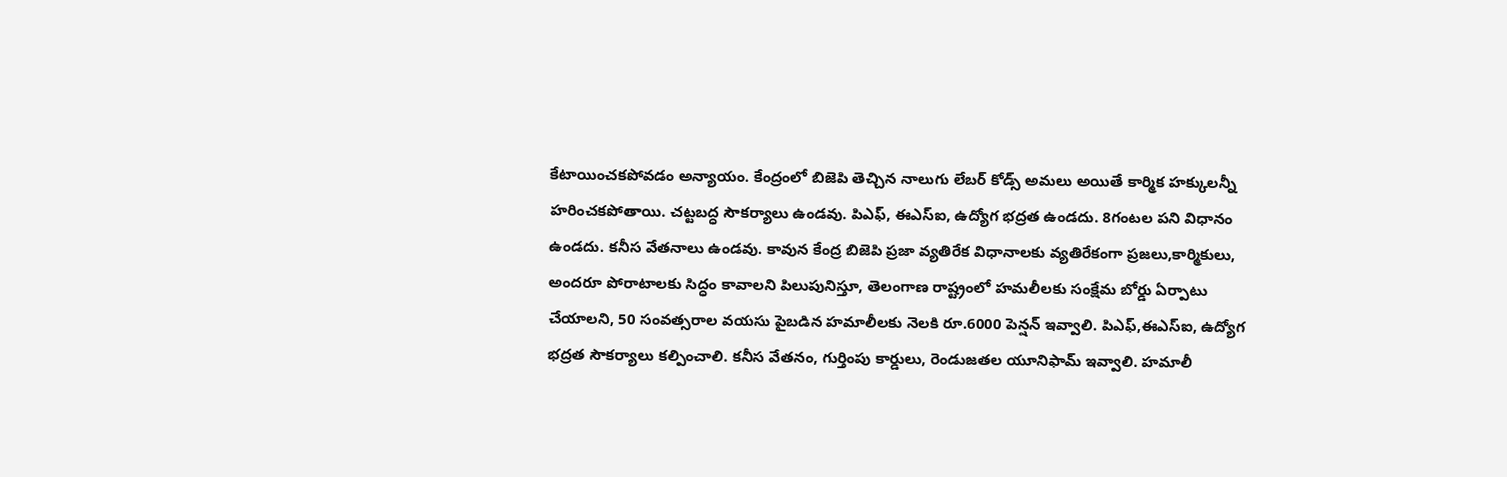కేటాయించకపోవడం అన్యాయం. కేంద్రంలో బిజెపి తెచ్చిన నాలుగు లేబర్ కోడ్స్ అమలు అయితే కార్మిక హక్కులన్నీ హరించకపోతాయి. చట్టబద్ధ సౌకర్యాలు ఉండవు. పిఎఫ్, ఈఎస్ఐ, ఉద్యోగ భద్రత ఉండదు. 8గంటల పని విధానం ఉండదు. కనీస వేతనాలు ఉండవు. కావున కేంద్ర బిజెపి ప్రజా వ్యతిరేక విధానాలకు వ్యతిరేకంగా ప్రజలు,కార్మికులు, అందరూ పోరాటాలకు సిద్ధం కావాలని పిలుపునిస్తూ, తెలంగాణ రాష్ట్రంలో హమలీలకు సంక్షేమ బోర్డు ఏర్పాటు చేయాలని, 50 సంవత్సరాల వయసు పైబడిన హమాలీలకు నెలకి రూ.6000 పెన్షన్ ఇవ్వాలి. పిఎఫ్,ఈఎస్ఐ, ఉద్యోగ భద్రత సౌకర్యాలు కల్పించాలి. కనీస వేతనం, గుర్తింపు కార్డులు, రెండుజతల యూనిఫామ్ ఇవ్వాలి. హమాలీ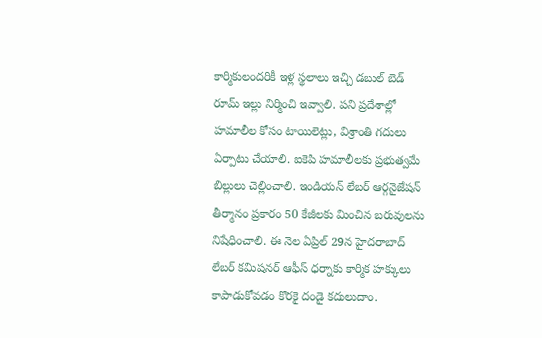కార్మికులందరికీ ఇళ్ల స్థలాలు ఇచ్చి డబుల్ బెడ్ రూమ్ ఇల్లు నిర్మించి ఇవ్వాలి. పని ప్రదేశాల్లో హమాలీల కోసం టాయిలెట్లు, విశ్రాంతి గదులు ఏర్పాటు చేయాలి. ఐకెపి హమాలీలకు ప్రభుత్వమే బిల్లులు చెల్లించాలి. ఇండియన్ లేబర్ ఆర్గనైజేషన్ తీర్మానం ప్రకారం 50 కేజీలకు మించిన బరువులను నిషేధించాలి. ఈ నెల ఏప్రిల్ 29న హైదరాబాద్ లేబర్ కమిషనర్ ఆఫీస్ ధర్నాకు కార్మిక హక్కులు కాపాడుకోవడం కొరకై దండై కదులుదాం.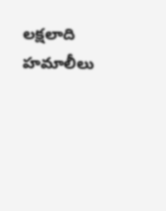లక్షలాది హమాలీలు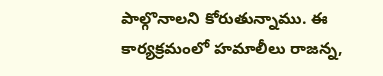పాల్గొనాలని కోరుతున్నాము. ఈ కార్యక్రమంలో హమాలీలు రాజన్న,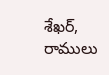శేఖర్, రాములు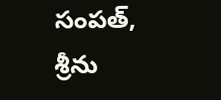సంపత్, శ్రీను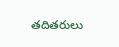తదితరులు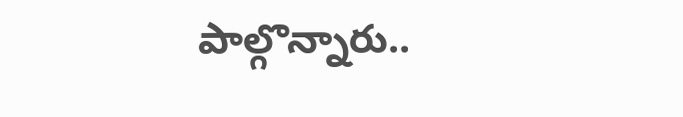పాల్గొన్నారు..